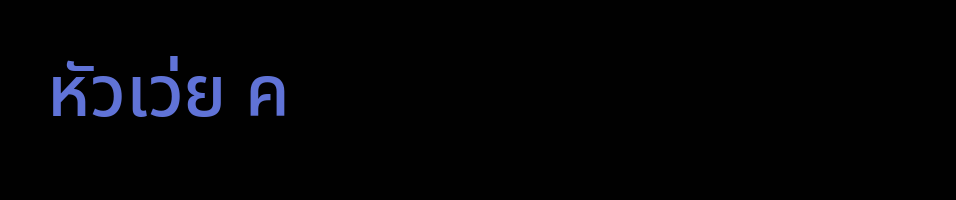หัวเว่ย ค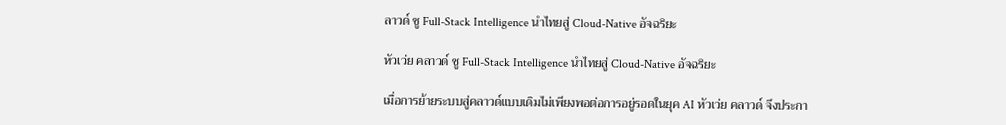ลาวด์ ชู Full-Stack Intelligence นำไทยสู่ Cloud-Native อัจฉริยะ

หัวเว่ย คลาวด์ ชู Full-Stack Intelligence นำไทยสู่ Cloud-Native อัจฉริยะ

เมื่อการย้ายระบบสู่คลาวด์แบบเดิมไม่เพียงพอต่อการอยู่รอดในยุค AI หัวเว่ย คลาวด์ จึงประกา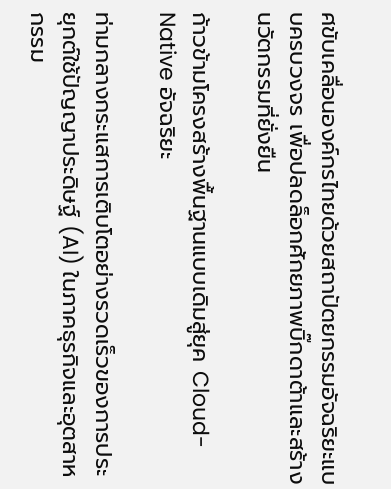ศขับเคลื่อนองค์กรไทยด้วยสถาปัตยกรรมอัจฉริยะแบบครบวงจร เพื่อปลดล็อกศักยภาพบิ๊กดาต้าและสร้างนวัตกรรมที่ยั่งยืน

ก้าวข้ามโครงสร้างพื้นฐานแบบเดิมสู่ยุค Cloud-Native อัจฉริยะ

ท่ามกลางกระแสการเติบโตอย่างรวดเร็วของการประยุกต์ใช้ปัญญาประดิษฐ์ (AI) ในภาคธุรกิจและอุตสาหกรรม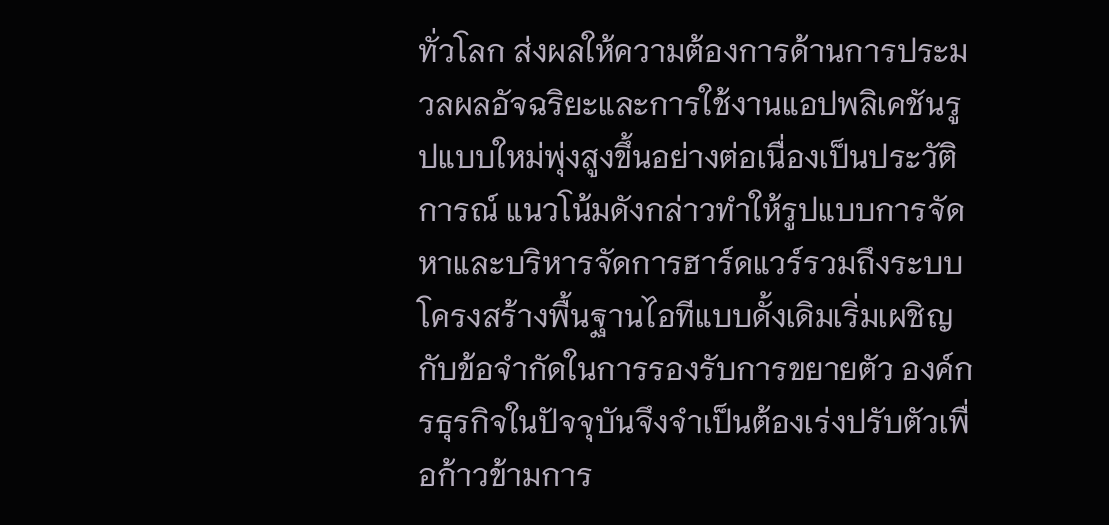ทั่วโลก ส่งผลให้ความต้องการด้านการประมวลผลอัจฉริยะและการใช้งานแอปพลิเคชันรูปแบบใหม่พุ่งสูงขึ้นอย่างต่อเนื่องเป็นประวัติการณ์ แนวโน้มดังกล่าวทำให้รูปแบบการจัดหาและบริหารจัดการฮาร์ดแวร์รวมถึงระบบโครงสร้างพื้นฐานไอทีแบบดั้งเดิมเริ่มเผชิญกับข้อจำกัดในการรองรับการขยายตัว องค์กรธุรกิจในปัจจุบันจึงจำเป็นต้องเร่งปรับตัวเพื่อก้าวข้ามการ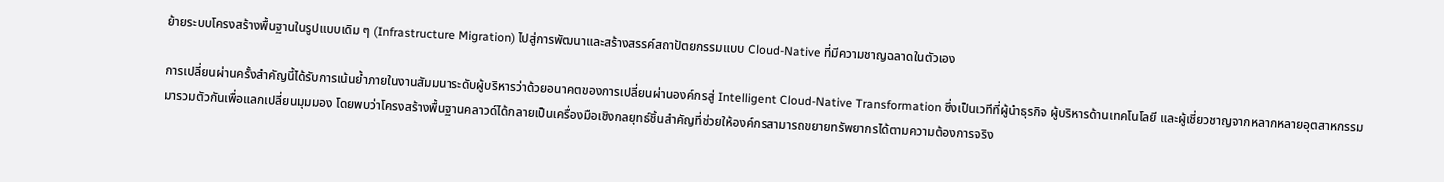ย้ายระบบโครงสร้างพื้นฐานในรูปแบบเดิม ๆ (Infrastructure Migration) ไปสู่การพัฒนาและสร้างสรรค์สถาปัตยกรรมแบบ Cloud-Native ที่มีความชาญฉลาดในตัวเอง

การเปลี่ยนผ่านครั้งสำคัญนี้ได้รับการเน้นย้ำภายในงานสัมมนาระดับผู้บริหารว่าด้วยอนาคตของการเปลี่ยนผ่านองค์กรสู่ Intelligent Cloud-Native Transformation ซึ่งเป็นเวทีที่ผู้นำธุรกิจ ผู้บริหารด้านเทคโนโลยี และผู้เชี่ยวชาญจากหลากหลายอุตสาหกรรมมารวมตัวกันเพื่อแลกเปลี่ยนมุมมอง โดยพบว่าโครงสร้างพื้นฐานคลาวด์ได้กลายเป็นเครื่องมือเชิงกลยุทธ์ชิ้นสำคัญที่ช่วยให้องค์กรสามารถขยายทรัพยากรได้ตามความต้องการจริง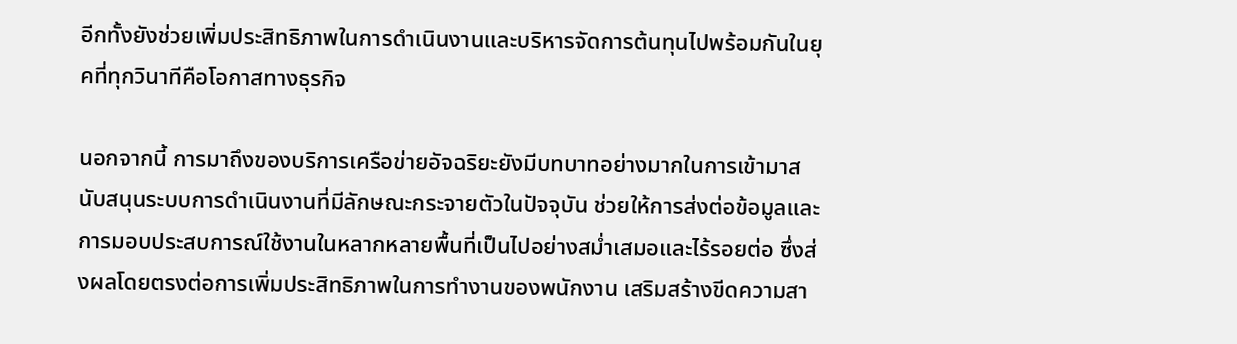อีกทั้งยังช่วยเพิ่มประสิทธิภาพในการดำเนินงานและบริหารจัดการต้นทุนไปพร้อมกันในยุคที่ทุกวินาทีคือโอกาสทางธุรกิจ

นอกจากนี้ การมาถึงของบริการเครือข่ายอัจฉริยะยังมีบทบาทอย่างมากในการเข้ามาสนับสนุนระบบการดำเนินงานที่มีลักษณะกระจายตัวในปัจจุบัน ช่วยให้การส่งต่อข้อมูลและการมอบประสบการณ์ใช้งานในหลากหลายพื้นที่เป็นไปอย่างสม่ำเสมอและไร้รอยต่อ ซึ่งส่งผลโดยตรงต่อการเพิ่มประสิทธิภาพในการทำงานของพนักงาน เสริมสร้างขีดความสา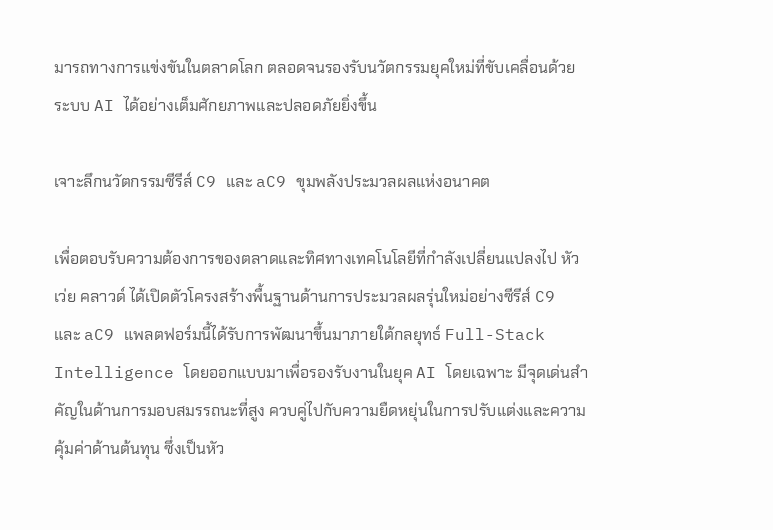มารถทางการแข่งขันในตลาดโลก ตลอดจนรองรับนวัตกรรมยุคใหม่ที่ขับเคลื่อนด้วยระบบ AI ได้อย่างเต็มศักยภาพและปลอดภัยยิ่งขึ้น

เจาะลึกนวัตกรรมซีรีส์ C9 และ aC9 ขุมพลังประมวลผลแห่งอนาคต

เพื่อตอบรับความต้องการของตลาดและทิศทางเทคโนโลยีที่กำลังเปลี่ยนแปลงไป หัวเว่ย คลาวด์ ได้เปิดตัวโครงสร้างพื้นฐานด้านการประมวลผลรุ่นใหม่อย่างซีรีส์ C9 และ aC9 แพลตฟอร์มนี้ได้รับการพัฒนาขึ้นมาภายใต้กลยุทธ์ Full-Stack Intelligence โดยออกแบบมาเพื่อรองรับงานในยุค AI โดยเฉพาะ มีจุดเด่นสำคัญในด้านการมอบสมรรถนะที่สูง ควบคู่ไปกับความยืดหยุ่นในการปรับแต่งและความคุ้มค่าด้านต้นทุน ซึ่งเป็นหัว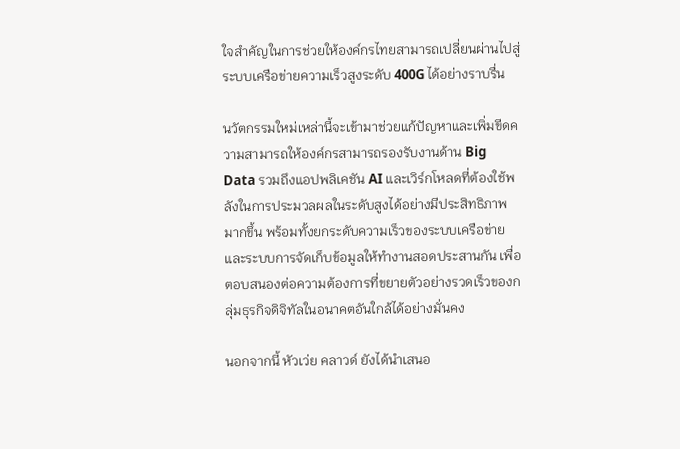ใจสำคัญในการช่วยให้องค์กรไทยสามารถเปลี่ยนผ่านไปสู่ระบบเครือข่ายความเร็วสูงระดับ 400G ได้อย่างราบรื่น

นวัตกรรมใหม่เหล่านี้จะเข้ามาช่วยแก้ปัญหาและเพิ่มขีดความสามารถให้องค์กรสามารถรองรับงานด้าน Big Data รวมถึงแอปพลิเคชัน AI และเวิร์กโหลดที่ต้องใช้พลังในการประมวลผลในระดับสูงได้อย่างมีประสิทธิภาพมากขึ้น พร้อมทั้งยกระดับความเร็วของระบบเครือข่ายและระบบการจัดเก็บข้อมูลให้ทำงานสอดประสานกัน เพื่อตอบสนองต่อความต้องการที่ขยายตัวอย่างรวดเร็วของกลุ่มธุรกิจดิจิทัลในอนาคตอันใกล้ได้อย่างมั่นคง

นอกจากนี้ หัวเว่ย คลาวด์ ยังได้นำเสนอ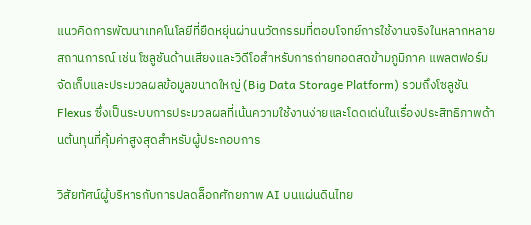แนวคิดการพัฒนาเทคโนโลยีที่ยืดหยุ่นผ่านนวัตกรรมที่ตอบโจทย์การใช้งานจริงในหลากหลายสถานการณ์ เช่น โซลูชันด้านเสียงและวิดีโอสำหรับการถ่ายทอดสดข้ามภูมิภาค แพลตฟอร์มจัดเก็บและประมวลผลข้อมูลขนาดใหญ่ (Big Data Storage Platform) รวมถึงโซลูชัน Flexus ซึ่งเป็นระบบการประมวลผลที่เน้นความใช้งานง่ายและโดดเด่นในเรื่องประสิทธิภาพด้านต้นทุนที่คุ้มค่าสูงสุดสำหรับผู้ประกอบการ

วิสัยทัศน์ผู้บริหารกับการปลดล็อกศักยภาพ AI บนแผ่นดินไทย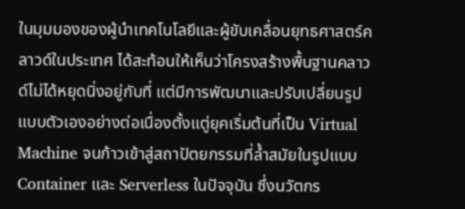ในมุมมองของผู้นำเทคโนโลยีและผู้ขับเคลื่อนยุทธศาสตร์คลาวด์ในประเทศ ได้สะท้อนให้เห็นว่าโครงสร้างพื้นฐานคลาวด์ไม่ได้หยุดนิ่งอยู่กับที่ แต่มีการพัฒนาและปรับเปลี่ยนรูปแบบตัวเองอย่างต่อเนื่องตั้งแตู่ยุคเริ่มต้นที่เป็น Virtual Machine จนก้าวเข้าสู่สถาปัตยกรรมที่ล้ำสมัยในรูปแบบ Container และ Serverless ในปัจจุบัน ซึ่งนวัตกร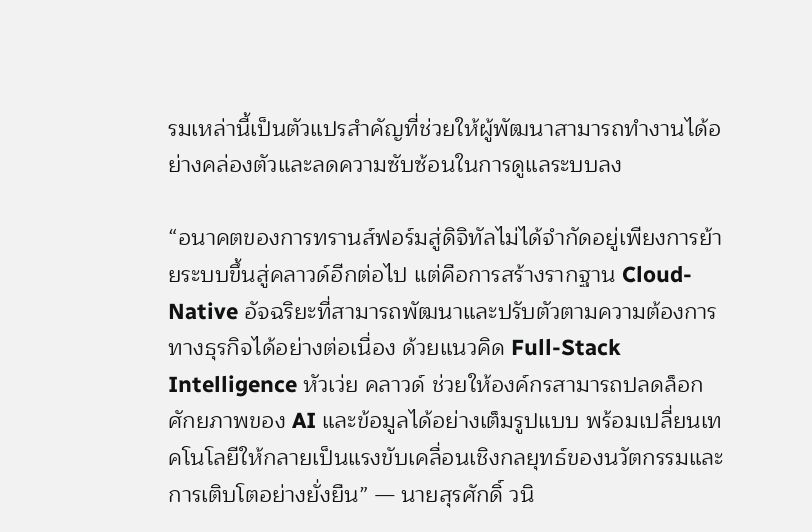รมเหล่านี้เป็นตัวแปรสำคัญที่ช่วยให้ผู้พัฒนาสามารถทำงานได้อย่างคล่องตัวและลดความซับซ้อนในการดูแลระบบลง

“อนาคตของการทรานส์ฟอร์มสู่ดิจิทัลไม่ได้จำกัดอยู่เพียงการย้ายระบบขึ้นสู่คลาวด์อีกต่อไป แต่คือการสร้างรากฐาน Cloud-Native อัจฉริยะที่สามารถพัฒนาและปรับตัวตามความต้องการทางธุรกิจได้อย่างต่อเนื่อง ด้วยแนวคิด Full-Stack Intelligence หัวเว่ย คลาวด์ ช่วยให้องค์กรสามารถปลดล็อกศักยภาพของ AI และข้อมูลได้อย่างเต็มรูปแบบ พร้อมเปลี่ยนเทคโนโลยีให้กลายเป็นแรงขับเคลื่อนเชิงกลยุทธ์ของนวัตกรรมและการเติบโตอย่างยั่งยืน” — นายสุรศักดิ์ วนิ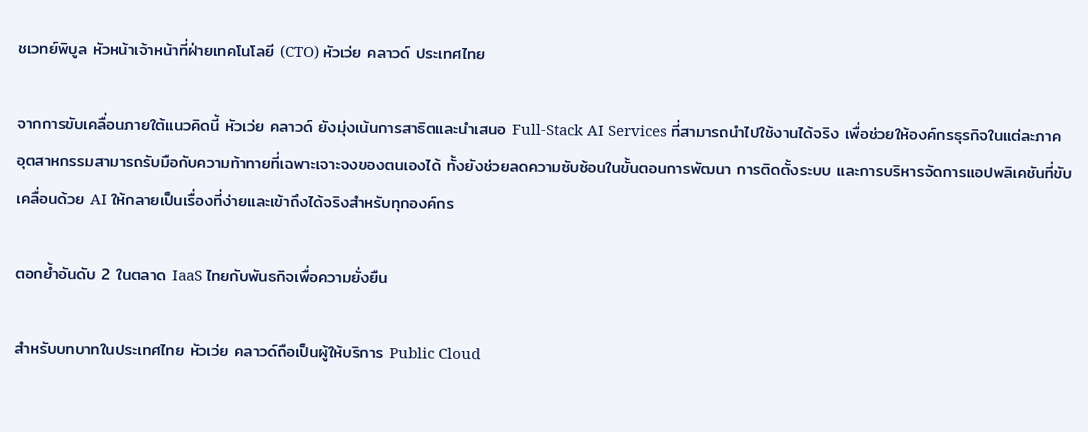ชเวทย์พิบูล หัวหน้าเจ้าหน้าที่ฝ่ายเทคโนโลยี (CTO) หัวเว่ย คลาวด์ ประเทศไทย

จากการขับเคลื่อนภายใต้แนวคิดนี้ หัวเว่ย คลาวด์ ยังมุ่งเน้นการสาธิตและนำเสนอ Full-Stack AI Services ที่สามารถนำไปใช้งานได้จริง เพื่อช่วยให้องค์กรธุรกิจในแต่ละภาคอุตสาหกรรมสามารถรับมือกับความท้าทายที่เฉพาะเจาะจงของตนเองได้ ทั้งยังช่วยลดความซับซ้อนในขั้นตอนการพัฒนา การติดตั้งระบบ และการบริหารจัดการแอปพลิเคชันที่ขับเคลื่อนด้วย AI ให้กลายเป็นเรื่องที่ง่ายและเข้าถึงได้จริงสำหรับทุกองค์กร

ตอกย้ำอันดับ 2 ในตลาด IaaS ไทยกับพันธกิจเพื่อความยั่งยืน

สำหรับบทบาทในประเทศไทย หัวเว่ย คลาวด์ถือเป็นผู้ให้บริการ Public Cloud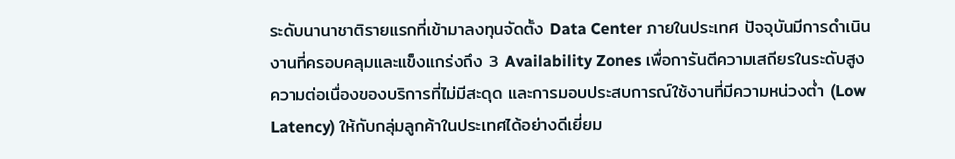ระดับนานาชาติรายแรกที่เข้ามาลงทุนจัดตั้ง Data Center ภายในประเทศ ปัจจุบันมีการดำเนินงานที่ครอบคลุมและแข็งแกร่งถึง 3 Availability Zones เพื่อการันตีความเสถียรในระดับสูง ความต่อเนื่องของบริการที่ไม่มีสะดุด และการมอบประสบการณ์ใช้งานที่มีความหน่วงต่ำ (Low Latency) ให้กับกลุ่มลูกค้าในประเทศได้อย่างดีเยี่ยม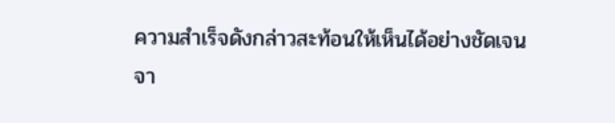ความสำเร็จดังกล่าวสะท้อนให้เห็นได้อย่างชัดเจนจา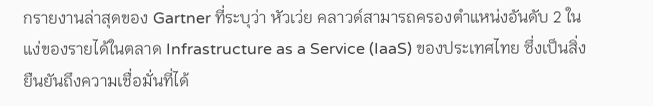กรายงานล่าสุดของ Gartner ที่ระบุว่า หัวเว่ย คลาวด์สามารถครองตำแหน่งอันดับ 2 ในแง่ของรายได้ในตลาด Infrastructure as a Service (IaaS) ของประเทศไทย ซึ่งเป็นสิ่งยืนยันถึงความเชื่อมั่นที่ได้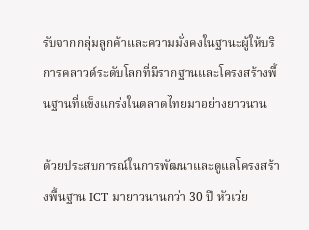รับจากกลุ่มลูกค้าและความมั่งคงในฐานะผู้ให้บริการคลาวด์ระดับโลกที่มีรากฐานและโครงสร้างพื้นฐานที่แข็งแกร่งในตลาดไทยมาอย่างยาวนาน

ด้วยประสบการณ์ในการพัฒนาและดูแลโครงสร้างพื้นฐาน ICT มายาวนานกว่า 30 ปี หัวเว่ย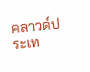คลาวด์ประเท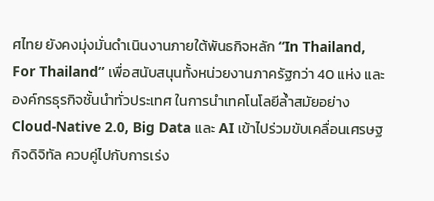ศไทย ยังคงมุ่งมั่นดำเนินงานภายใต้พันธกิจหลัก “In Thailand, For Thailand” เพื่อสนับสนุนทั้งหน่วยงานภาครัฐกว่า 40 แห่ง และองค์กรธุรกิจชั้นนำทั่วประเทศ ในการนำเทคโนโลยีล้ำสมัยอย่าง Cloud-Native 2.0, Big Data และ AI เข้าไปร่วมขับเคลื่อนเศรษฐกิจดิจิทัล ควบคู่ไปกับการเร่ง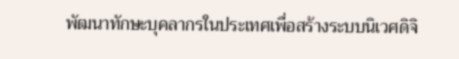พัฒนาทักษะบุคลากรในประเทศเพื่อสร้างระบบนิเวศดิจิ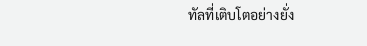ทัลที่เติบโตอย่างยั่ง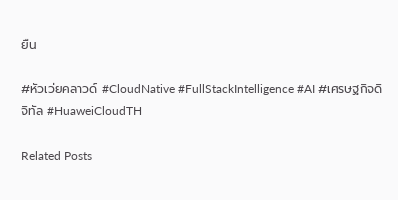ยืน

#หัวเว่ยคลาวด์ #CloudNative #FullStackIntelligence #AI #เศรษฐกิจดิจิทัล #HuaweiCloudTH

Related Posts